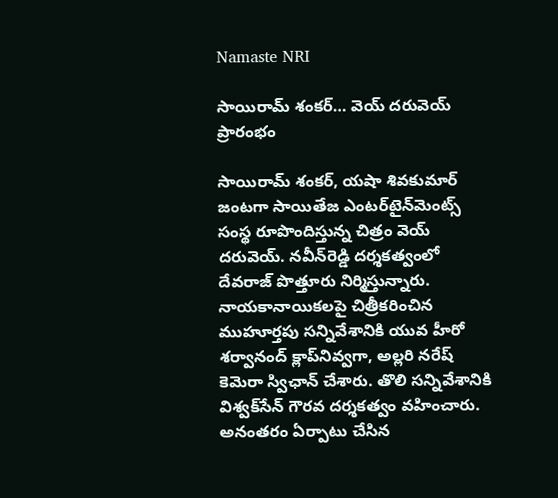Namaste NRI

సాయిరామ్‌ శంకర్‌… వెయ్‌ దరువెయ్‌ ప్రారంభం

సాయిరామ్‌ శంకర్‌, యషా శివకుమార్‌ జంటగా సాయితేజ ఎంటర్‌టైన్‌మెంట్స్‌ సంస్థ రూపొందిస్తున్న చిత్రం వెయ్‌ దరువెయ్‌. నవీన్‌రెడ్డి దర్శకత్వంలో దేవరాజ్‌ పొత్తూరు నిర్మిస్తున్నారు. నాయకానాయికలపై చిత్రీకరించిన ముహూర్తపు సన్నివేశానికి యువ హీరో శర్వానంద్‌ క్లాప్‌నివ్వగా, అల్లరి నరేష్‌ కెమెరా స్విఛాన్‌ చేశారు. తొలి సన్నివేశానికి విశ్వక్‌సేన్‌ గౌరవ దర్శకత్వం వహించారు. అనంతరం ఏర్పాటు చేసిన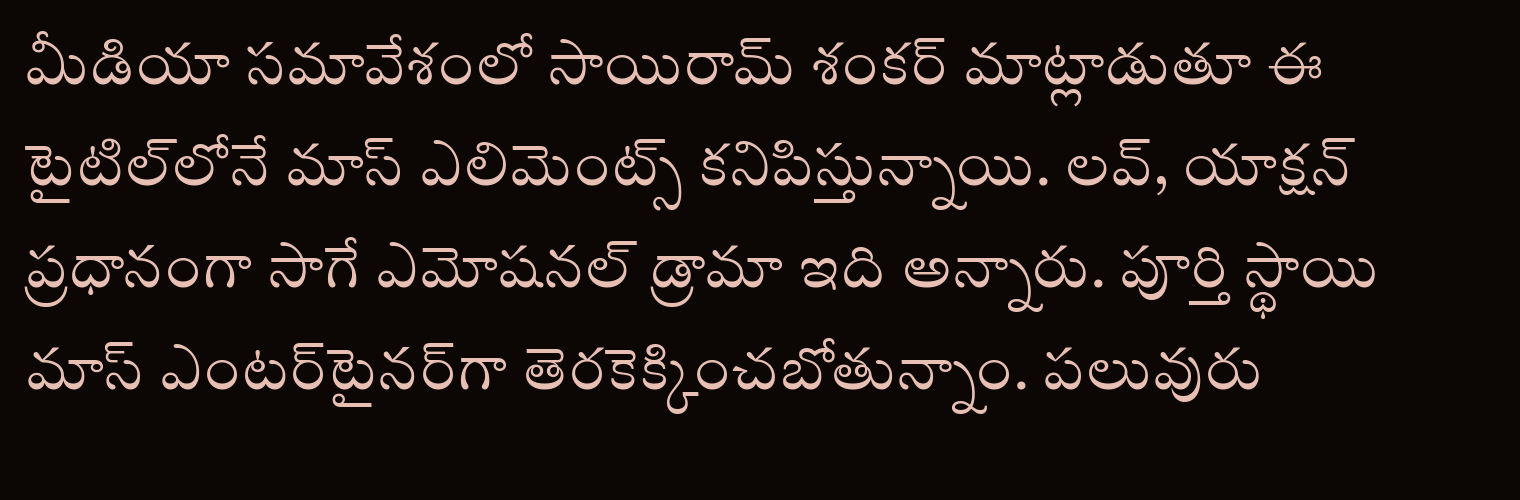మీడియా సమావేశంలో సాయిరామ్‌ శంకర్‌ మాట్లాడుతూ ఈ టైటిల్‌లోనే మాస్‌ ఎలిమెంట్స్‌ కనిపిస్తున్నాయి. లవ్‌, యాక్షన్‌ ప్రధానంగా సాగే ఎమోషనల్‌ డ్రామా ఇది అన్నారు. పూర్తి స్థాయి మాస్‌ ఎంటర్‌టైనర్‌గా తెరకెక్కించబోతున్నాం. పలువురు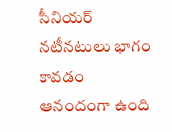సీనియర్‌ నటీనటులు భాగం కావడం ఆనందంగా ఉంది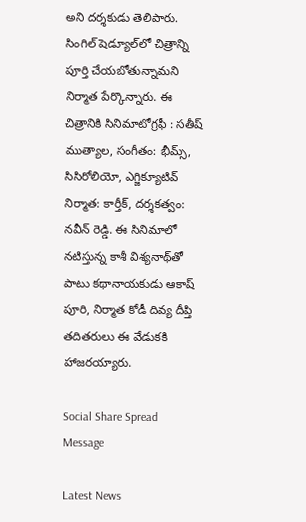అని దర్శకుడు తెలిపారు. సింగిల్‌ షెడ్యూల్‌లో చిత్రాన్ని పూర్తి చేయబోతున్నామని నిర్మాత పేర్కొన్నారు. ఈ చిత్రానికి సినిమాటోగ్రఫీ : సతీష్‌ ముత్యాల, సంగీతం: భీమ్స్‌, సిసిరోలియో, ఎగ్జిక్యూటివ్‌ నిర్మాత: కార్తీక్‌, దర్శకత్వం: నవీన్‌ రెడ్డి. ఈ సినిమాలో నటిస్తున్న కాశీ విశ్యనాథ్‌తో పాటు కథానాయకుడు ఆకాష్‌ పూరి, నిర్మాత కోడీ దివ్య దీప్తి తదితరులు ఈ వేడుకకి హాజరయ్యారు.

Social Share Spread Message

Latest News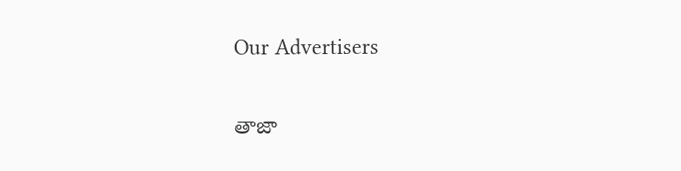Our Advertisers

తాజా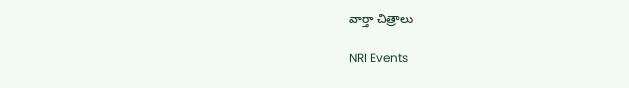వార్తా చిత్రాలు

NRI Events